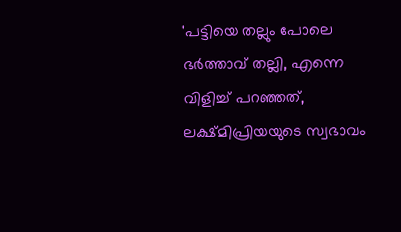'പട്ടിയെ തല്ലും പോലെ ഭർത്താവ് തല്ലി, എന്നെ വിളിച്ച് പറഞ്ഞത്, ലക്ഷ്മിപ്രിയയുടെ സ്വഭാവം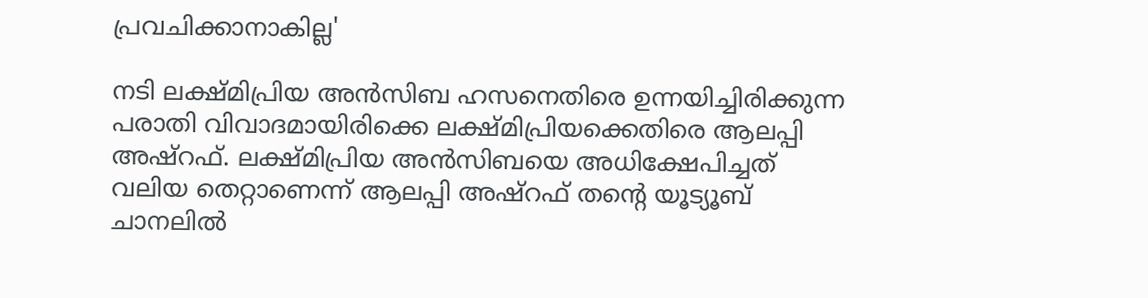പ്രവചിക്കാനാകില്ല'

നടി ലക്ഷ്മിപ്രിയ അൻസിബ ഹസനെതിരെ ഉന്നയിച്ചിരിക്കുന്ന പരാതി വിവാദമായിരിക്കെ ലക്ഷ്മിപ്രിയക്കെതിരെ ആലപ്പി അഷ്റഫ്. ലക്ഷ്മിപ്രിയ അൻസിബയെ അധിക്ഷേപിച്ചത് വലിയ തെറ്റാണെന്ന് ആലപ്പി അഷ്റഫ് തന്റെ യൂട്യൂബ് ചാനലിൽ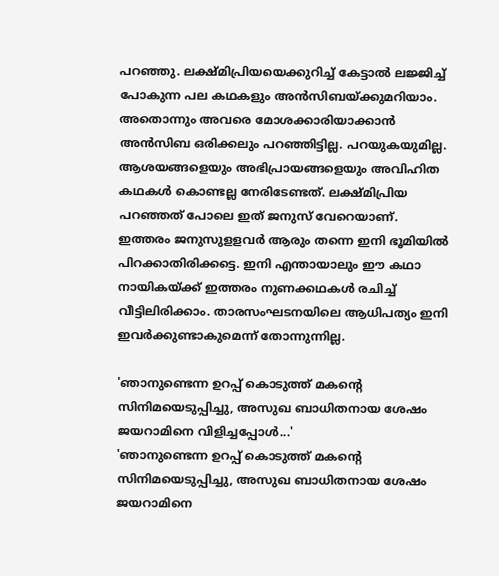പറഞ്ഞു. ലക്ഷ്മിപ്രിയയെക്കുറിച്ച് കേട്ടാൽ ല‍ജ്ജിച്ച് പോകുന്ന പല കഥകളും അൻസിബയ്ക്കുമറിയാം. അതൊന്നും അവരെ മോശക്കാരിയാക്കാൻ അൻസിബ ഒരിക്കലും പറഞ്ഞിട്ടില്ല. പറയുകയുമില്ല. ആശയങ്ങളെയും അഭിപ്രായങ്ങളെയും അവിഹിത കഥകൾ കൊണ്ടല്ല നേരിടേണ്ടത്. ലക്ഷ്മിപ്രിയ പറഞ്ഞത് പോലെ ഇത് ജനുസ് വേറെയാണ്. ഇത്തരം ജനുസുളളവർ ആരും തന്നെ ഇനി ഭൂമിയിൽ പിറക്കാതിരിക്കട്ടെ. ഇനി എന്തായാലും ഈ കഥാ നായികയ്ക്ക് ഇത്തരം നുണക്കഥകൾ രചിച്ച് വീട്ടിലിരിക്കാം. താരസംഘടനയിലെ ആധിപത്യം ഇനി ഇവർക്കുണ്ടാകുമെന്ന് തോന്നുന്നില്ല.

'ഞാനുണ്ടെന്ന ഉറപ്പ് കൊടുത്ത് മകന്റെ സിനിമയെടുപ്പിച്ചു, അസുഖ ബാധിതനായ ശേഷം ജയറാമിനെ വിളിച്ചപ്പോൾ...'
'ഞാനുണ്ടെന്ന ഉറപ്പ് കൊടുത്ത് മകന്റെ സിനിമയെടുപ്പിച്ചു, അസുഖ ബാധിതനായ ശേഷം ജയറാമിനെ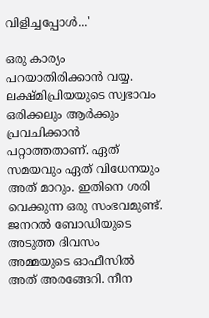വിളിച്ചപ്പോൾ...'

ഒരു കാര്യം പറയാതിരിക്കാൻ വയ്യ. ലക്ഷ്മിപ്രിയയുടെ സ്വഭാവം ഒരിക്കലും ആർക്കും പ്രവചിക്കാൻ പറ്റാത്തതാണ്. ഏത് സമയവും ഏത് വിധേനയും അത് മാറും. ഇതിനെ ശരി വെക്കുന്ന ഒരു സംഭവമുണ്ട്. ജനറൽ ബോഡിയുടെ അടുത്ത ദിവസം അമ്മയുടെ ഓഫീസിൽ അത് അരങ്ങേറി. നീന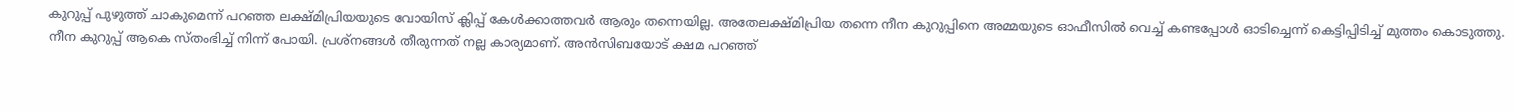കുറുപ്പ് പുഴുത്ത് ചാകുമെന്ന് പറഞ്ഞ ലക്ഷ്മിപ്രിയയുടെ വോയിസ് ക്ലിപ്പ് കേൾക്കാത്തവർ ആരും തന്നെയില്ല. അതേലക്ഷ്മിപ്രിയ തന്നെ നീന കുറുപ്പിനെ അമ്മയുടെ ഓഫീസിൽ വെച്ച് കണ്ടപ്പോൾ ഓടിച്ചെന്ന് കെട്ടിപ്പിടിച്ച് മുത്തം കൊടുത്തു. നീന കുറുപ്പ് ആകെ സ്തംഭിച്ച് നിന്ന് പോയി. പ്രശ്നങ്ങൾ തീരുന്നത് നല്ല കാര്യമാണ്. അൻസിബയോട് ക്ഷമ പറഞ്ഞ്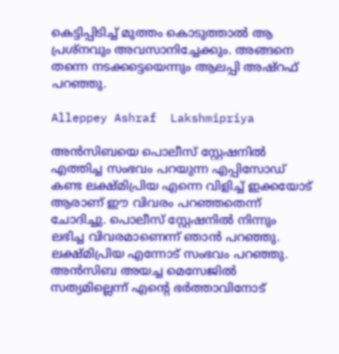കെട്ടിപ്പിടിച്ച് മുത്തം കൊടുത്താൽ ആ പ്രശ്നവും അവസാനിച്ചേക്കും. അങ്ങനെ തന്നെ നടക്കട്ടെയെന്നും ആലപ്പി അഷ്റഫ് പറഞ്ഞു.

Alleppey Ashraf  Lakshmipriya

അൻസിബയെ പൊലീസ് സ്റ്റേഷനിൽ എത്തിച്ച സംഭവം പറയുന്ന എപ്പിസോഡ് കണ്ട ലക്ഷ്മിപ്രിയ എന്നെ വിളിച്ച് ഇക്കയോട് ആരാണ് ഈ വിവരം പറഞ്ഞതെന്ന് ചോദിച്ചു. പൊലീസ് സ്റ്റേഷനിൽ നിന്നും ലഭിച്ച വിവരമാണെന്ന് ഞാൻ പറഞ്ഞു. ലക്ഷ്മിപ്രിയ എന്നോട് സംഭവം പറഞ്ഞു. അൻസിബ അയച്ച മെസേജിൽ സത്യമില്ലെന്ന് എന്റെ ഭർത്താവിനോട്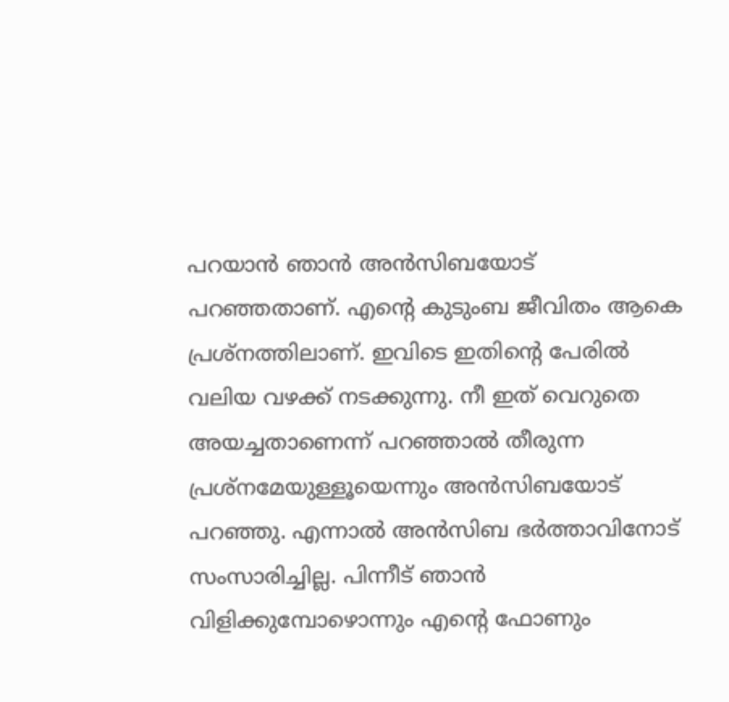പറയാൻ ഞാൻ അൻസിബയോട് പറഞ്ഞതാണ്. എന്റെ കുടുംബ ജീവിതം ആകെ പ്രശ്നത്തിലാണ്. ഇവിടെ ഇതിന്റെ പേരിൽ വലിയ വഴക്ക് നടക്കുന്നു. നീ ഇത് വെറുതെ അയച്ചതാണെന്ന് പറഞ്ഞാൽ തീരുന്ന പ്രശ്നമേയുള്ളൂയെന്നും അൻസിബയോട് പറഞ്ഞു. എന്നാൽ അൻസിബ ഭർത്താവിനോട് സംസാരിച്ചില്ല. പിന്നീട് ഞാൻ വിളിക്കുമ്പോഴൊന്നും എന്റെ ഫോണും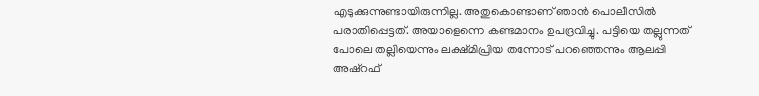എടുക്കുന്നുണ്ടായിരുന്നില്ല. അതുകൊണ്ടാണ് ഞാൻ പൊലീസിൽ പരാതിപ്പെട്ടത്. അയാളെന്നെ കണ്ടമാനം ഉപദ്രവിച്ചു. പട്ടിയെ തല്ലുന്നത് പോലെ തല്ലിയെന്നും ലക്ഷ്മിപ്രിയ തന്നോട് പറഞ്ഞെന്നും ആലപ്പി അഷ്റഫ്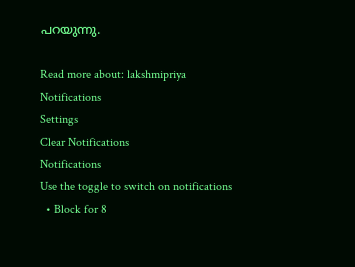പറയുന്നു.

Read more about: lakshmipriya
Notifications
Settings
Clear Notifications
Notifications
Use the toggle to switch on notifications
  • Block for 8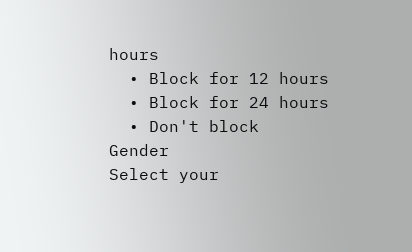hours
  • Block for 12 hours
  • Block for 24 hours
  • Don't block
Gender
Select your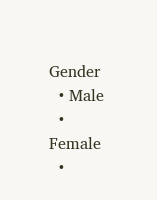Gender
  • Male
  • Female
  •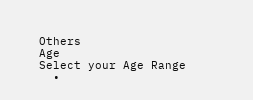Others
Age
Select your Age Range
  •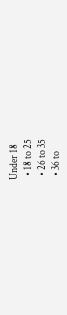Under 18
  • 18 to 25
  • 26 to 35
  • 36 to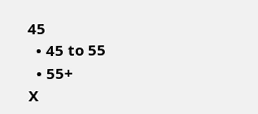45
  • 45 to 55
  • 55+
X